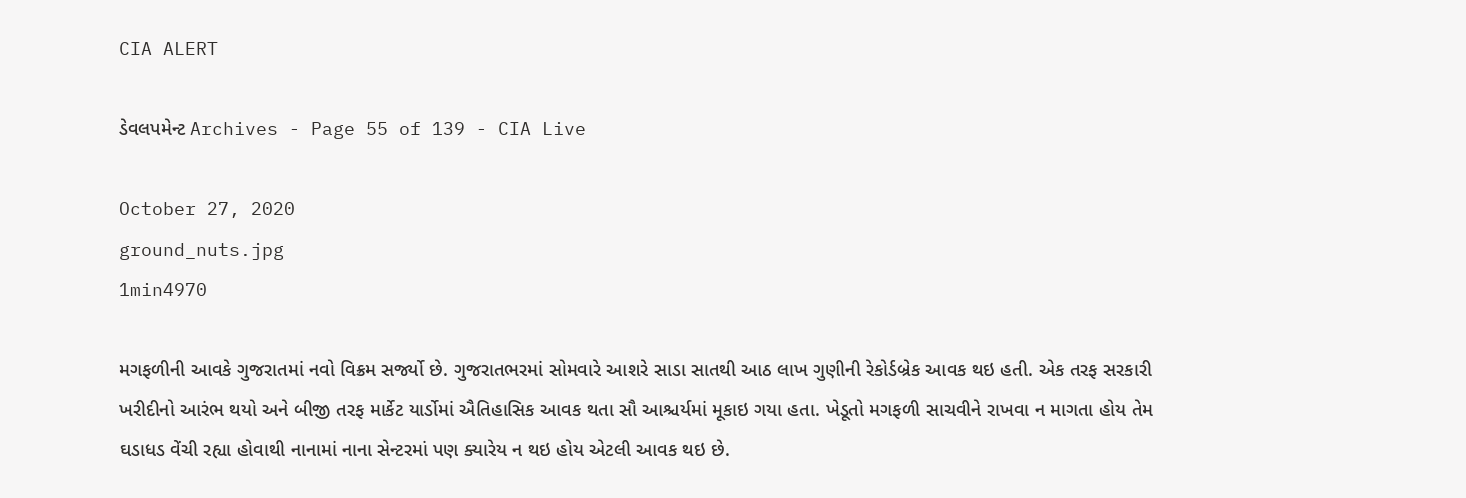CIA ALERT

ડેવલપમેન્ટ Archives - Page 55 of 139 - CIA Live

October 27, 2020
ground_nuts.jpg
1min4970

મગફળીની આવકે ગુજરાતમાં નવો વિક્રમ સર્જ્યો છે. ગુજરાતભરમાં સોમવારે આશરે સાડા સાતથી આઠ લાખ ગુણીની રેકોર્ડબ્રેક આવક થઇ હતી. એક તરફ સરકારી ખરીદીનો આરંભ થયો અને બીજી તરફ માર્કેટ યાર્ડોમાં ઐતિહાસિક આવક થતા સૌ આશ્ચર્યમાં મૂકાઇ ગયા હતા. ખેડૂતો મગફળી સાચવીને રાખવા ન માગતા હોય તેમ ઘડાધડ વેંચી રહ્યા હોવાથી નાનામાં નાના સેન્ટરમાં પણ ક્યારેય ન થઇ હોય એટલી આવક થઇ છે.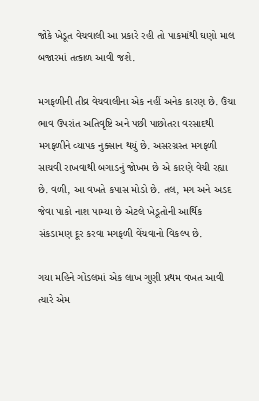જોકે ખેડૂત વેચવાલી આ પ્રકારે રહી તો પાકમાંથી ઘણો માલ બજારમાં તત્કાળ આવી જશે.

મગફળીની તીવ્ર વેચવાલીના એક નહીં અનેક કારણ છે. ઉંચા ભાવ ઉપરાંત અતિવૃષ્ટિ અને પછી પાછોતરા વરસાદથી મગફળીને વ્યાપક નુક્સાન થયું છે. અસરગ્રસ્ત મગફળી સાચવી રાખવાથી બગાડનું જોખમ છે એ કારણે વેચી રહ્યા છે. વળી, આ વખતે કપાસ મોડો છે. તલ, મગ અને અડદ જેવા પાકો નાશ પામ્યા છે એટલે ખેડૂતોની આર્થિક સંકડામણ દૂર કરવા મગફળી વેંચવાનો વિકલ્પ છે.

ગયા મહિને ગોંડલમાં એક લાખ ગુણી પ્રથમ વખત આવી ત્યારે એમ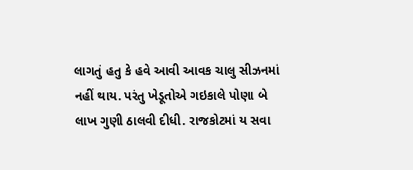લાગતું હતુ કે હવે આવી આવક ચાલુ સીઝનમાં નહીં થાય. પરંતુ ખેડૂતોએ ગઇકાલે પોણા બે લાખ ગુણી ઠાલવી દીધી. રાજકોટમાં ય સવા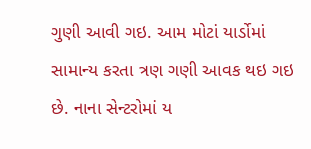ગુણી આવી ગઇ. આમ મોટાં યાર્ડોમાં સામાન્ય કરતા ત્રણ ગણી આવક થઇ ગઇ છે. નાના સેન્ટરોમાં ય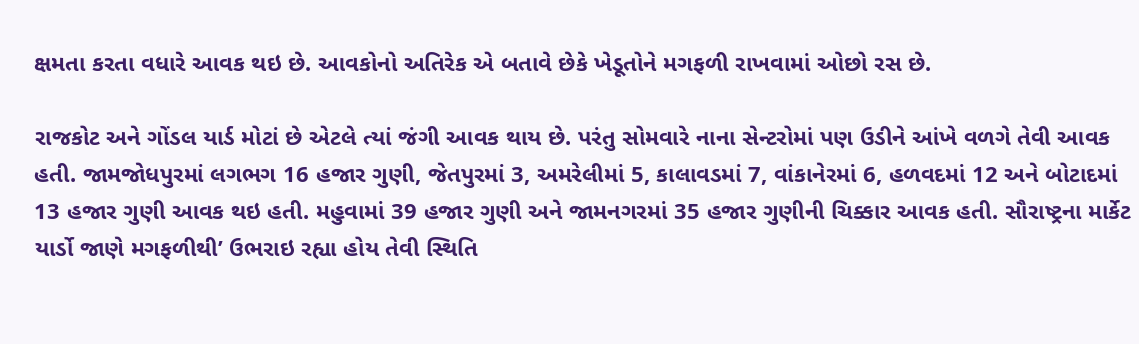ક્ષમતા કરતા વધારે આવક થઇ છે. આવકોનો અતિરેક એ બતાવે છેકે ખેડૂતોને મગફળી રાખવામાં ઓછો રસ છે.

રાજકોટ અને ગોંડલ યાર્ડ મોટાં છે એટલે ત્યાં જંગી આવક થાય છે. પરંતુ સોમવારે નાના સેન્ટરોમાં પણ ઉડીને આંખે વળગે તેવી આવક હતી. જામજોધપુરમાં લગભગ 16 હજાર ગુણી, જેતપુરમાં 3, અમરેલીમાં 5, કાલાવડમાં 7, વાંકાનેરમાં 6, હળવદમાં 12 અને બોટાદમાં 13 હજાર ગુણી આવક થઇ હતી. મહુવામાં 39 હજાર ગુણી અને જામનગરમાં 35 હજાર ગુણીની ચિક્કાર આવક હતી. સૌરાષ્ટ્રના માર્કેટ યાર્ડો જાણે મગફળીથી’ ઉભરાઇ રહ્યા હોય તેવી સ્થિતિ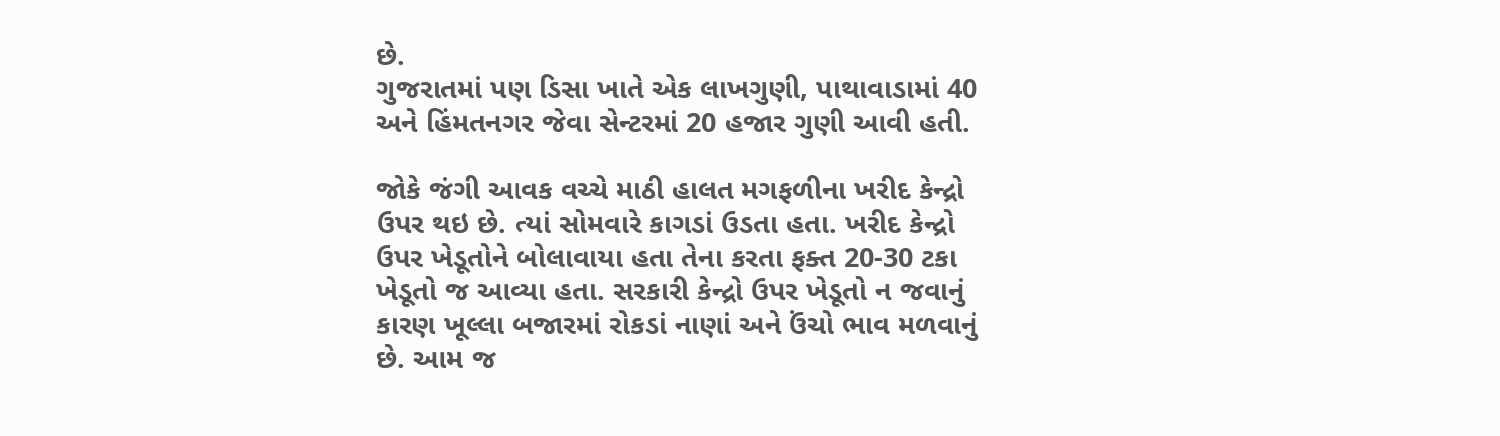છે.
ગુજરાતમાં પણ ડિસા ખાતે એક લાખગુણી, પાથાવાડામાં 40 અને હિંમતનગર જેવા સેન્ટરમાં 20 હજાર ગુણી આવી હતી.

જોકે જંગી આવક વચ્ચે માઠી હાલત મગફળીના ખરીદ કેન્દ્રો ઉપર થઇ છે. ત્યાં સોમવારે કાગડાં ઉડતા હતા. ખરીદ કેન્દ્રો ઉપર ખેડૂતોને બોલાવાયા હતા તેના કરતા ફક્ત 20-30 ટકા ખેડૂતો જ આવ્યા હતા. સરકારી કેન્દ્રો ઉપર ખેડૂતો ન જવાનું કારણ ખૂલ્લા બજારમાં રોકડાં નાણાં અને ઉંચો ભાવ મળવાનું છે. આમ જ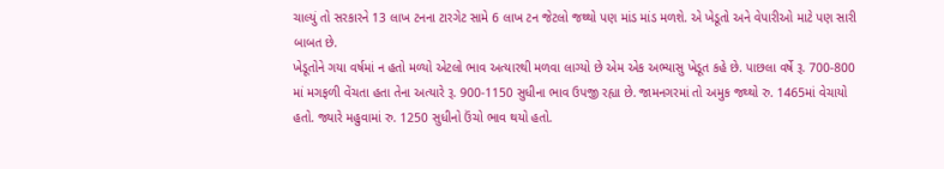ચાલ્યું તો સરકારને 13 લાખ ટનના ટારગેટ સામે 6 લાખ ટન જેટલો જથ્થો પણ માંડ માંડ મળશે. એ ખેડૂતો અને વેપારીઓ માટે પણ સારી બાબત છે.
ખેડૂતોને ગયા વર્ષમાં ન હતો મળ્યો એટલો ભાવ અત્યારથી મળવા લાગ્યો છે એમ એક અભ્યાસુ ખેડૂત કહે છે. પાછલા વર્ષે રૂ. 700-800 માં મગફળી વેંચતા હતા તેના અત્યારે રૂ. 900-1150 સુધીના ભાવ ઉપજી રહ્યા છે. જામનગરમાં તો અમુક જથ્થો રુ. 1465માં વેચાયો હતો. જ્યારે મહુવામાં રુ. 1250 સુધીનો ઉંચો ભાવ થયો હતો.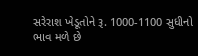સરેરાશ ખેડૂતોને રૂ. 1000-1100 સુધીનો ભાવ મળે છે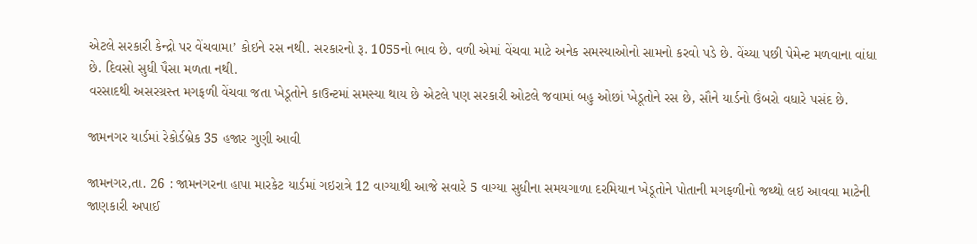એટલે સરકારી કેન્દ્રો પર વેંચવામા’ કોઇને રસ નથી. સરકારનો રૂ. 1055નો ભાવ છે. વળી એમાં વેંચવા માટે અનેક સમસ્યાઓનો સામનો કરવો પડે છે. વેંચ્યા પછી પેમેન્ટ મળવાના વાંધા છે. દિવસો સુધી પૈસા મળતા નથી.
વરસાદથી અસરગ્રસ્ત મગફળી વેંચવા જતા ખેડૂતોને કાઉન્ટમાં સમસ્યા થાય છે એટલે પણ સરકારી ઓટલે જવામાં બહુ ઓછાં ખેડૂતોને રસ છે, સૌને યાર્ડનો ઉંબરો વધારે પસંદ છે.

જામનગર યાર્ડમાં રેકોર્ડબ્રેક 35 હજાર ગુણી આવી

જામનગર,તા. 26 : જામનગરના હાપા મારકેટ યાર્ડમાં ગઇરાત્રે 12 વાગ્યાથી આજે સવારે 5 વાગ્યા સુધીના સમયગાળા દરમિયાન ખેડૂતોને પોતાની મગફળીનો જથ્થો લઇ આવવા માટેની જાણકારી અપાઈ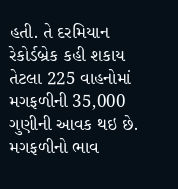હતી. તે દરમિયાન રેકોર્ડબ્રેક કહી શકાય તેટલા 225 વાહનોમાં મગફળીની 35,000 ગુણીની આવક થઇ છે. મગફળીનો ભાવ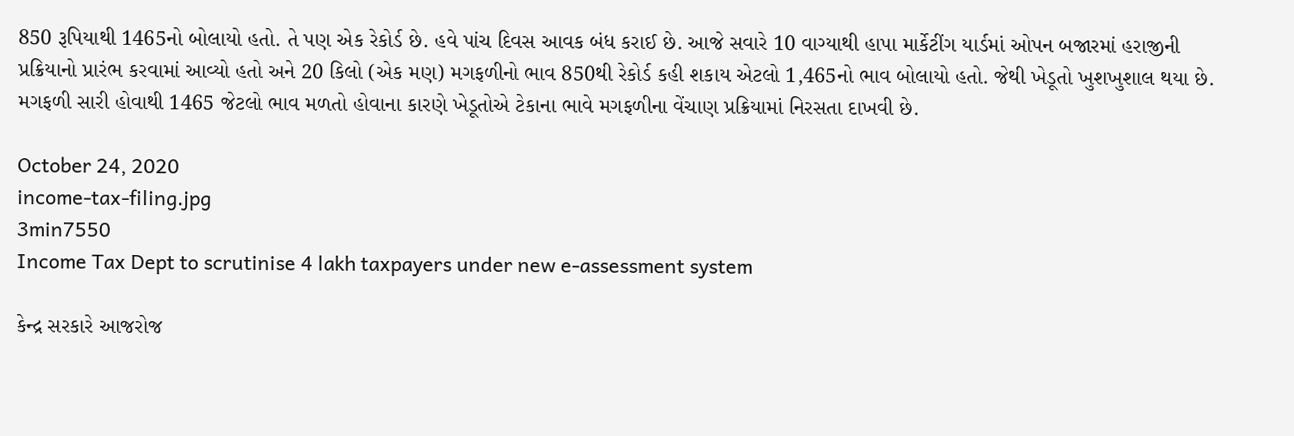850 રૂપિયાથી 1465નો બોલાયો હતો. તે પણ એક રેકોર્ડ છે. હવે પાંચ દિવસ આવક બંધ કરાઈ છે. આજે સવારે 10 વાગ્યાથી હાપા માર્કેટીંગ યાર્ડમાં ઓપન બજારમાં હરાજીની પ્રક્રિયાનો પ્રારંભ કરવામાં આવ્યો હતો અને 20 કિલો (એક મણ) મગફળીનો ભાવ 850થી રેકોર્ડ કહી શકાય એટલો 1,465નો ભાવ બોલાયો હતો. જેથી ખેડૂતો ખુશખુશાલ થયા છે. મગફળી સારી હોવાથી 1465 જેટલો ભાવ મળતો હોવાના કારણે ખેડૂતોએ ટેકાના ભાવે મગફળીના વેંચાણ પ્રક્રિયામાં નિરસતા દાખવી છે.

October 24, 2020
income-tax-filing.jpg
3min7550
Income Tax Dept to scrutinise 4 lakh taxpayers under new e-assessment system

કેન્દ્ર સરકારે આજરોજ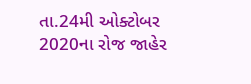તા.24મી ઓક્ટોબર 2020ના રોજ જાહેર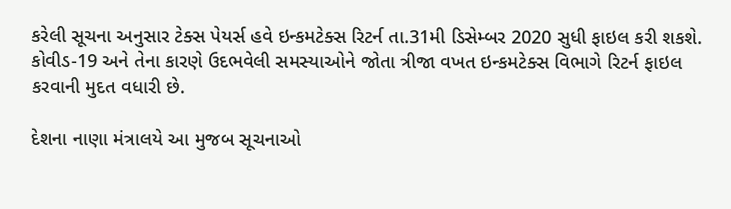કરેલી સૂચના અનુસાર ટેક્સ પેયર્સ હવે ઇન્કમટેક્સ રિટર્ન તા.31મી ડિસેમ્બર 2020 સુધી ફાઇલ કરી શકશે. કોવીડ-19 અને તેના કારણે ઉદભવેલી સમસ્યાઓને જોતા ત્રીજા વખત ઇન્કમટેક્સ વિભાગે રિટર્ન ફાઇલ કરવાની મુદત વધારી છે.

દેશના નાણા મંત્રાલયે આ મુજબ સૂચનાઓ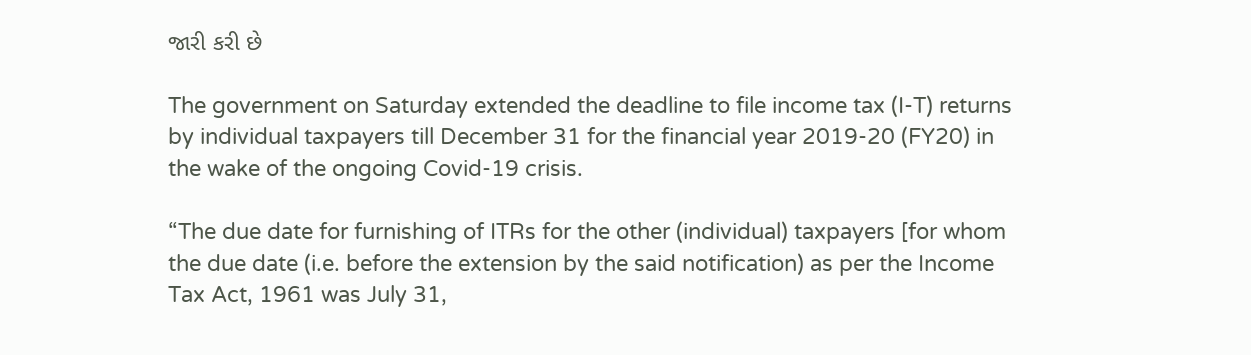જારી કરી છે

The government on Saturday extended the deadline to file income tax (I-T) returns by individual taxpayers till December 31 for the financial year 2019-20 (FY20) in the wake of the ongoing Covid-19 crisis.

“The due date for furnishing of ITRs for the other (individual) taxpayers [for whom the due date (i.e. before the extension by the said notification) as per the Income Tax Act, 1961 was July 31,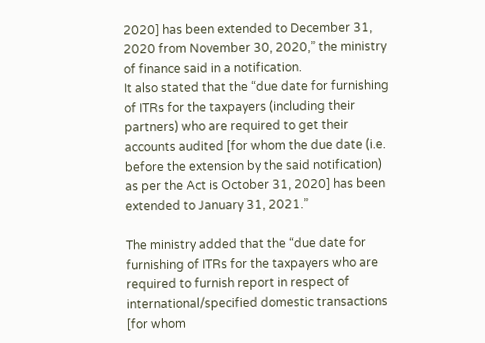2020] has been extended to December 31, 2020 from November 30, 2020,” the ministry of finance said in a notification.
It also stated that the “due date for furnishing of ITRs for the taxpayers (including their partners) who are required to get their accounts audited [for whom the due date (i.e. before the extension by the said notification) as per the Act is October 31, 2020] has been extended to January 31, 2021.”

The ministry added that the “due date for furnishing of ITRs for the taxpayers who are required to furnish report in respect of international/specified domestic transactions [for whom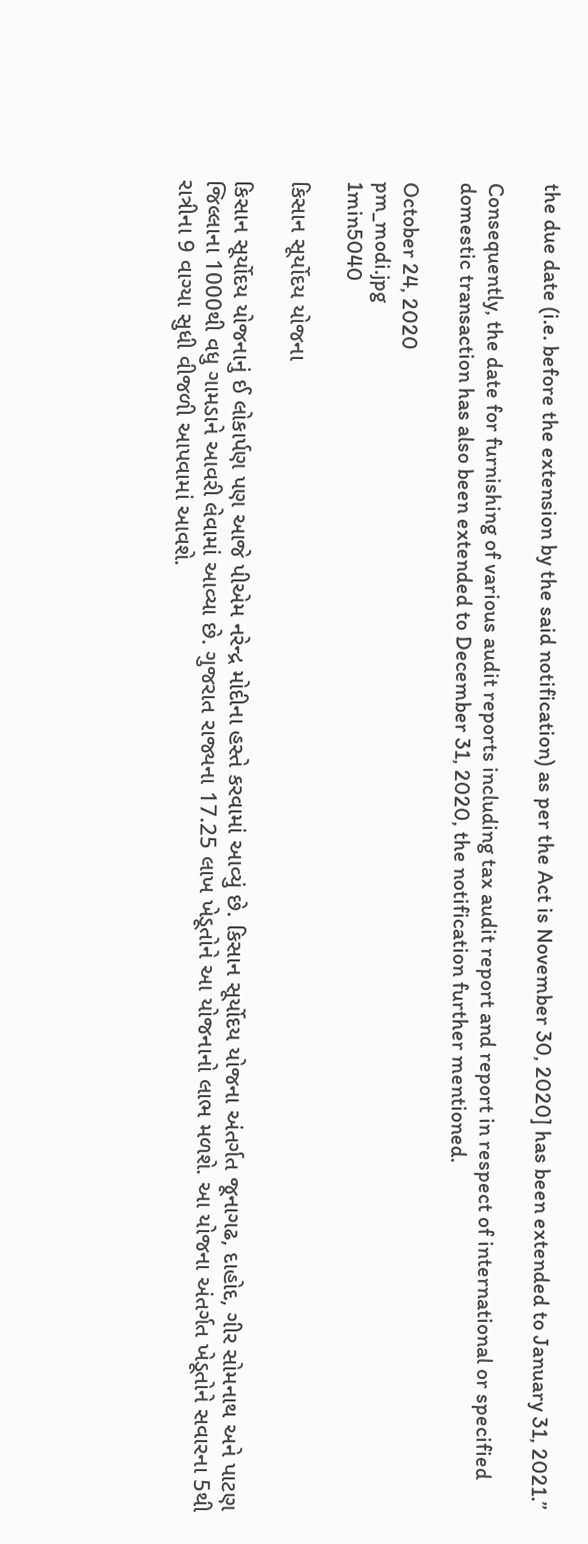the due date (i.e. before the extension by the said notification) as per the Act is November 30, 2020] has been extended to January 31, 2021.”

Consequently, the date for furnishing of various audit reports including tax audit report and report in respect of international or specified domestic transaction has also been extended to December 31, 2020, the notification further mentioned.

October 24, 2020
pm_modi.jpg
1min5040

કિસાન સૂર્યોદય યોજના

કિસાન સૂર્યોદય યોજનાનું ઈ લોકાર્પણ પણ આજે પીએમ નરેન્દ્ર મોદીના હસ્તે કરવામાં આવ્યું છે. કિસાન સૂર્યોદય યોજના અંતર્ગત જૂનાગઢ, દાહોદ, ગીર સોમનાથ અને પાટણ જિલ્લાના 1000થી વધુ ગામડાને આવરી લેવામાં આવ્યા છે. ગુજરાત રાજ્યના 17.25 લાખ ખેડૂતોને આ યોજનાનો લાભ મળશે. આ યોજના અંતર્ગત ખેડૂતોને સવારના 5થી રાત્રીના 9 વાગ્યા સુધી વીજળી આપવામાં આવશે.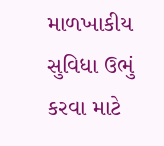માળખાકીય સુવિધા ઉભું કરવા માટે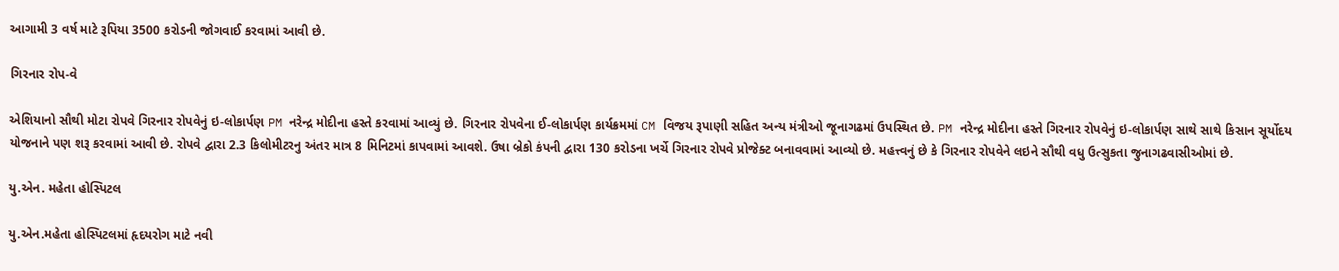આગામી 3 વર્ષ માટે રૂપિયા 3500 કરોડની જોગવાઈ કરવામાં આવી છે.

ગિરનાર રોપ-વે

એશિયાનો સૌથી મોટા રોપવે ગિરનાર રોપવેનું ઇ-લોકાર્પણ PM નરેન્દ્ર મોદીના હસ્તે કરવામાં આવ્યું છે. ગિરનાર રોપવેના ઈ-લોકાર્પણ કાર્યક્રમમાં CM વિજય રૂપાણી સહિત અન્ય મંત્રીઓ જૂનાગઢમાં ઉપસ્થિત છે. PM નરેન્દ્ર મોદીના હસ્તે ગિરનાર રોપવેનું ઇ-લોકાર્પણ સાથે સાથે કિસાન સૂર્યોદય યોજનાને પણ શરૂ કરવામાં આવી છે. રોપવે દ્વારા 2.3 કિલોમીટરનુ અંતર માત્ર 8 મિનિટમાં કાપવામાં આવશે. ઉષા બ્રેકો કંપની દ્વારા 130 કરોડના ખર્ચે ગિરનાર રોપવે પ્રોજેક્ટ બનાવવામાં આવ્યો છે. મહત્ત્વનું છે કે ગિરનાર રોપવેને લઇને સૌથી વધુ ઉત્સુકતા જુનાગઢવાસીઓમાં છે.

યુ.એન. મહેતા હોસ્પિટલ

યુ.એન.મહેતા હોસ્પિટલમાં હૃદયરોગ માટે નવી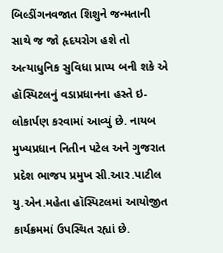બિલ્ડીંગનવજાત શિશુને જન્મતાની સાથે જ જો હૃદયરોગ હશે તો અત્યાધુનિક સુવિધા પ્રાપ્ય બની શકે એ હૉસ્પિટલનું વડાપ્રધાનના હસ્તે ઇ-લોકાર્પણ કરવામાં આવ્યું છે. નાયબ મુખ્યપ્રધાન નિતીન પટેલ અને ગુજરાત પ્રદેશ ભાજપ પ્રમુખ સી.આર.પાટીલ યુ.એન.મહેતા હૉસ્પિટલમાં આયોજીત કાર્યક્રમમાં ઉપસ્થિત રહ્યાં છે.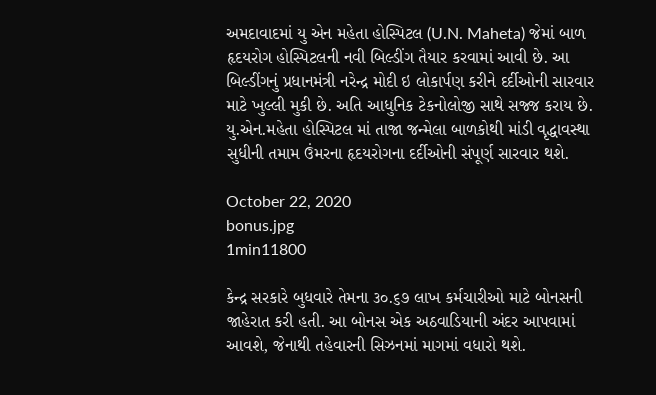અમદાવાદમાં યુ એન મહેતા હોસ્પિટલ (U.N. Maheta) જેમાં બાળ હૃદયરોગ હોસ્પિટલની નવી બિલ્ડીંગ તૈયાર કરવામાં આવી છે. આ બિલ્ડીંગનું પ્રધાનમંત્રી નરેન્દ્ર મોદી ઇ લોકાર્પણ કરીને દર્દીઓની સારવાર માટે ખુલ્લી મુકી છે. અતિ આધુનિક ટેકનોલોજી સાથે સજ્જ કરાય છે. યુ.એન.મહેતા હોસ્પિટલ માં તાજા જન્મેલા બાળકોથી માંડી વૃદ્ધાવસ્થા સુધીની તમામ ઉંમરના હૃદયરોગના દર્દીઓની સંપૂર્ણ સારવાર થશે.

October 22, 2020
bonus.jpg
1min11800

કેન્દ્ર સરકારે બુધવારે તેમના ૩૦.૬૭ લાખ કર્મચારીઓ માટે બોનસની જાહેરાત કરી હતી. આ બોનસ એક અઠવાડિયાની અંદર આપવામાં આવશે, જેનાથી તહેવારની સિઝનમાં માગમાં વધારો થશે.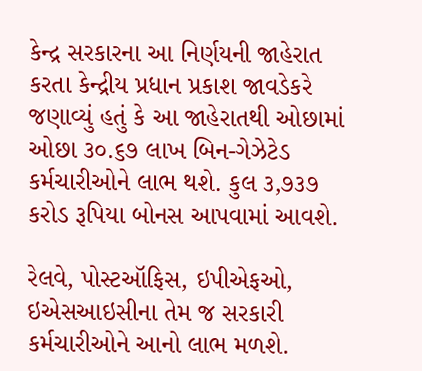કેન્દ્ર સરકારના આ નિર્ણયની જાહેરાત કરતા કેન્દ્રીય પ્રધાન પ્રકાશ જાવડેકરે જણાવ્યું હતું કે આ જાહેરાતથી ઓછામાં ઓછા ૩૦.૬૭ લાખ બિન-ગેઝેટેડ કર્મચારીઓને લાભ થશે. કુલ ૩,૭૩૭ કરોડ રૂપિયા બોનસ આપવામાં આવશે.

રેલવે, પોસ્ટઑફિસ, ઇપીએફઓ, ઇએસઆઇસીના તેમ જ સરકારી કર્મચારીઓને આનો લાભ મળશે.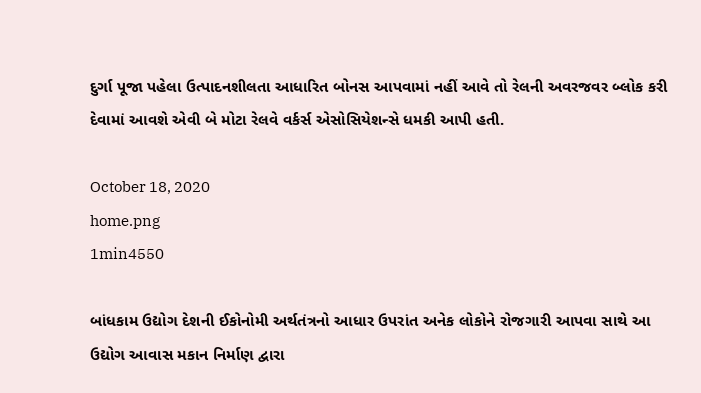દુર્ગા પૂજા પહેલા ઉત્પાદનશીલતા આધારિત બોનસ આપવામાં નહીં આવે તો રેલની અવરજવર બ્લોક કરી દેવામાં આવશે એવી બે મોટા રેલવે વર્કર્સ એસોસિયેશન્સે ધમકી આપી હતી.

October 18, 2020
home.png
1min4550

બાંધકામ ઉદ્યોગ દેશની ઈકોનોમી અર્થતંત્રનો આધાર ઉપરાંત અનેક લોકોને રોજગારી આપવા સાથે આ ઉદ્યોગ આવાસ મકાન નિર્માણ દ્વારા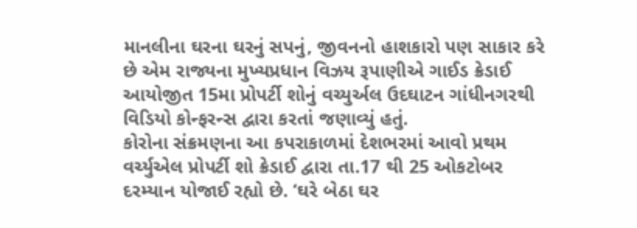માનલીના ઘરના ઘરનું સપનું, જીવનનો હાશકારો પણ સાકાર કરે છે એમ રાજ્યના મુખ્યપ્રધાન વિઝય રૂપાણીએ ગાઈડ ક્રેડાઈ આયોજીત 15મા પ્રોપર્ટી શોનું વચ્યુર્અલ ઉદઘાટન ગાંધીનગરથી વિડિયો કોન્ફરન્સ દ્વારા કરતાં જણાવ્યું હતું.
કોરોના સંક્રમણના આ કપરાકાળમાં દેશભરમાં આવો પ્રથમ વર્ચ્યુએલ પ્રોપર્ટી શો ક્રેડાઈ દ્વારા તા.17 થી 25 ઓકટોબર દરમ્યાન યોજાઈ રહ્યો છે. ‘ઘરે બેઠા ઘર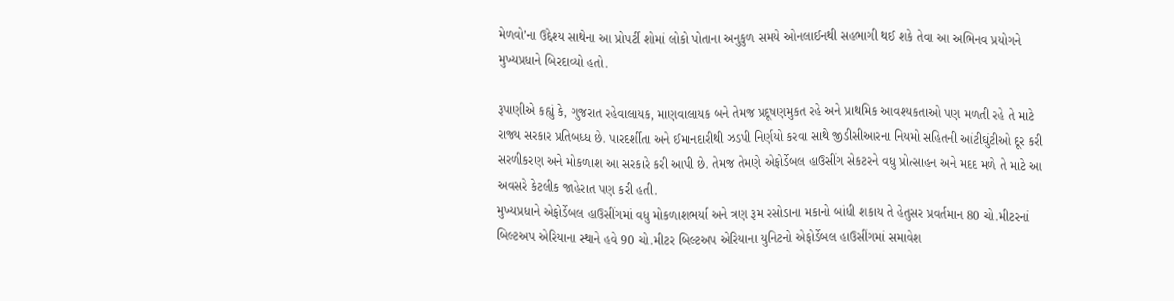મેળવો’ના ઉદ્દેશ્ય સાથેના આ પ્રોપર્ટી શોમાં લોકો પોતાના અનુકુળ સમયે ઓનલાઈનથી સહભાગી થઈ શકે તેવા આ અભિનવ પ્રયોગને મુખ્યપ્રધાને બિરદાવ્યો હતો.

રૂપાણીએ કહ્યું કે, ગુજરાત રહેવાલાયક, માણવાલાયક બને તેમજ પ્રદૂષણમુકત રહે અને પ્રાથમિક આવશ્યકતાઓ પણ મળતી રહે તે માટે રાજ્ય સરકાર પ્રતિબધ્ધ છે. પારદર્શીતા અને ઈમાનદારીથી ઝડપી નિર્ણયો કરવા સાથે જીડીસીઆરના નિયમો સહિતની આંટીઘુંટીઓ દૂર કરી સરળીકરણ અને મોકળાશ આ સરકારે કરી આપી છે. તેમજ તેમણે એફોર્ડેબલ હાઉસીંગ સેકટરને વધુ પ્રોત્સાહન અને મદદ મળે તે માટે આ અવસરે કેટલીક જાહેરાત પણ કરી હતી.
મુખ્યપ્રધાને એફોર્ડેબલ હાઉસીંગમાં વધુ મોકળાશભર્યા અને ત્રણ રૂમ રસોડાના મકાનો બાંધી શકાય તે હેતુસર પ્રવર્તમાન 80 ચો.મીટરનાં બિલ્ટઅપ એરિયાના સ્થાને હવે 90 ચો.મીટર બિલ્ટઅપ એરિયાના યુનિટનો એફોર્ડેબલ હાઉસીંગમાં સમાવેશ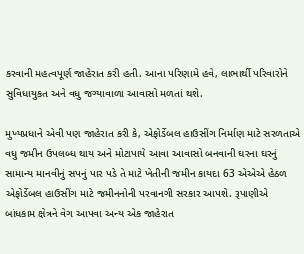કરવાની મહત્વપૂર્ણ જાહેરાત કરી હતી. આના પરિણામે હવે, લાભાર્થી પરિવારોને સુવિધાયુકત અને વધુ જગ્યાવાળા આવાસો મળતાં થશે.

મુખ્યપ્રધાને એવી પણ જાહેરાત કરી કે, એફોર્ડેબલ હાઉસીંગ નિર્માણ માટે સરળતાએ વધુ જમીન ઉપલબ્ધ થાય અને મોટાપાયે આવા આવાસો બનવાની ઘરના ઘરનું સામાન્ય માનવીનું સપનું પાર પડે તે માટે ખેતીની જમીન કાયદા 63 એએએ હેઠળ એફોર્ડેબલ હાઉસીંગ માટે જમીનનોની પરવાનગી સરકાર આપશે. રૂપાણીએ બાંધકામ ક્ષેત્રને વેગ આપવા અન્ય એક જાહેરાત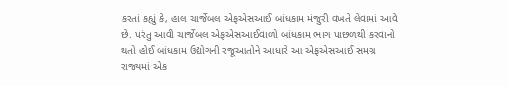કરતાં કહ્યું કે, હાલ ચાર્જેબલ એફએસઆઈ બાંધકામ મંજુરી વખતે લેવામાં આવે છે. પરંતુ આવી ચાર્જેબલ એફએસઆઈવાળો બાંધકામ ભાગ પાછળથી કરવાનો થતો હોઈ બાંધકામ ઉદ્યોગની રજૂઆતોને આધારે આ એફએસઆઈ સમગ્ર રાજ્યમાં એક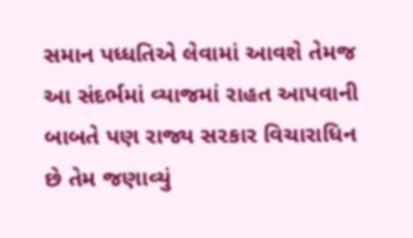સમાન પધ્ધતિએ લેવામાં આવશે તેમજ આ સંદર્ભમાં વ્યાજમાં રાહત આપવાની બાબતે પણ રાજ્ય સરકાર વિચારાધિન છે તેમ જણાવ્યું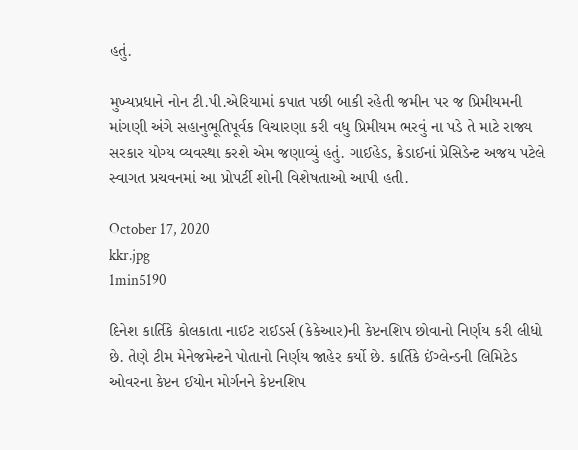હતું.

મુખ્યપ્રધાને નોન ટી.પી.એરિયામાં કપાત પછી બાકી રહેતી જમીન પર જ પ્રિમીયમની માંગણી અંગે સહાનુભૂતિપૂર્વક વિચારણા કરી વધુ પ્રિમીયમ ભરવું ના પડે તે માટે રાજ્ય સરકાર યોગ્ય વ્યવસ્થા કરશે એમ જણાવ્યું હતું. ગાઈહેડ, ક્રેડાઈનાં પ્રેસિડેન્ટ અજય પટેલે સ્વાગત પ્રચવનમાં આ પ્રોપર્ટી શોની વિશેષતાઓ આપી હતી.

October 17, 2020
kkr.jpg
1min5190

દિનેશ કાર્તિકે કોલકાતા નાઈટ રાઈડર્સ (કેકેઆર)ની કેપ્ટનશિપ છોવાનો નિર્ણય કરી લીધો છે. તેણે ટીમ મેનેજમેન્ટને પોતાનો નિર્ણય જાહેર કર્યો છે. કાર્તિકે ઈંગ્લેન્ડની લિમિટેડ ઓવરના કેપ્ટન ઈયોન મોર્ગનને કેપ્ટનશિપ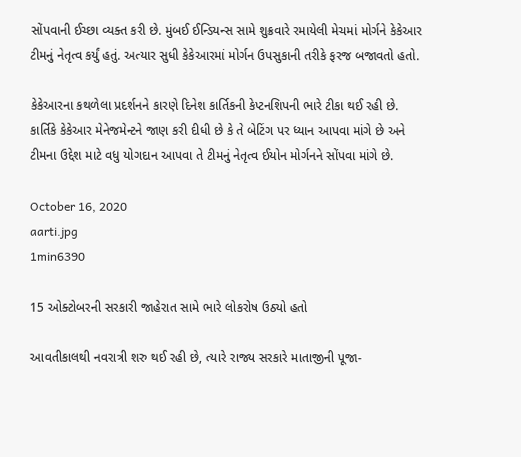સોંપવાની ઈચ્છા વ્યક્ત કરી છે. મુંબઈ ઈન્ડિયન્સ સામે શુક્રવારે રમાયેલી મેચમાં મોર્ગને કેકેઆર ટીમનું નેતૃત્વ કર્યું હતું. અત્યાર સુધી કેકેઆરમાં મોર્ગન ઉપસુકાની તરીકે ફરજ બજાવતો હતો.

કેકેઆરના કથળેલા પ્રદર્શનને કારણે દિનેશ કાર્તિકની કેપ્ટનશિપની ભારે ટીકા થઈ રહી છે. કાર્તિકે કેકેઆર મેનેજમેન્ટને જાણ કરી દીધી છે કે તે બેટિંગ પર ધ્યાન આપવા માંગે છે અને ટીમના ઉદ્દેશ માટે વધુ યોગદાન આપવા તે ટીમનું નેતૃત્વ ઈયોન મોર્ગનને સોંપવા માંગે છે.

October 16, 2020
aarti.jpg
1min6390

15 ઓક્ટોબરની સરકારી જાહેરાત સામે ભારે લોકરોષ ઉઠ્યો હતો

આવતીકાલથી નવરાત્રી શરુ થઈ રહી છે, ત્યારે રાજ્ય સરકારે માતાજીની પૂજા-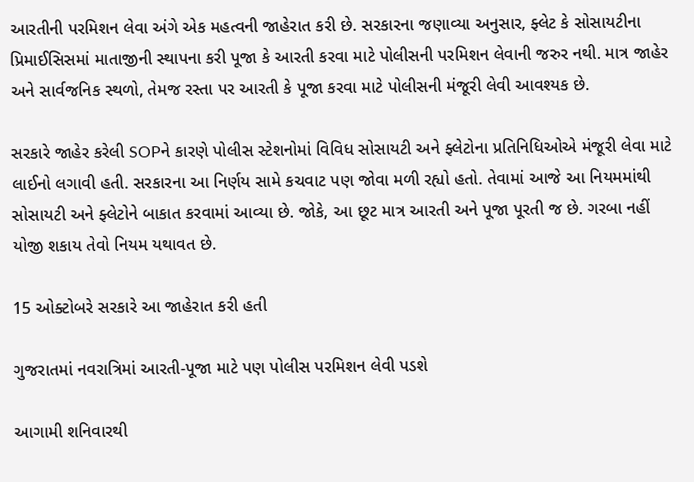આરતીની પરમિશન લેવા અંગે એક મહત્વની જાહેરાત કરી છે. સરકારના જણાવ્યા અનુસાર, ફ્લેટ કે સોસાયટીના પ્રિમાઈસિસમાં માતાજીની સ્થાપના કરી પૂજા કે આરતી કરવા માટે પોલીસની પરમિશન લેવાની જરુર નથી. માત્ર જાહેર અને સાર્વજનિક સ્થળો, તેમજ રસ્તા પર આરતી કે પૂજા કરવા માટે પોલીસની મંજૂરી લેવી આવશ્યક છે.

સરકારે જાહેર કરેલી SOPને કારણે પોલીસ સ્ટેશનોમાં વિવિધ સોસાયટી અને ફ્લેટોના પ્રતિનિધિઓએ મંજૂરી લેવા માટે લાઈનો લગાવી હતી. સરકારના આ નિર્ણય સામે કચવાટ પણ જોવા મળી રહ્યો હતો. તેવામાં આજે આ નિયમમાંથી સોસાયટી અને ફ્લેટોને બાકાત કરવામાં આવ્યા છે. જોકે, આ છૂટ માત્ર આરતી અને પૂજા પૂરતી જ છે. ગરબા નહીં યોજી શકાય તેવો નિયમ યથાવત છે.

15 ઓક્ટોબરે સરકારે આ જાહેરાત કરી હતી

ગુજરાતમાં નવરાત્રિમાં આરતી-પૂજા માટે પણ પોલીસ પરમિશન લેવી પડશે

આગામી શનિવારથી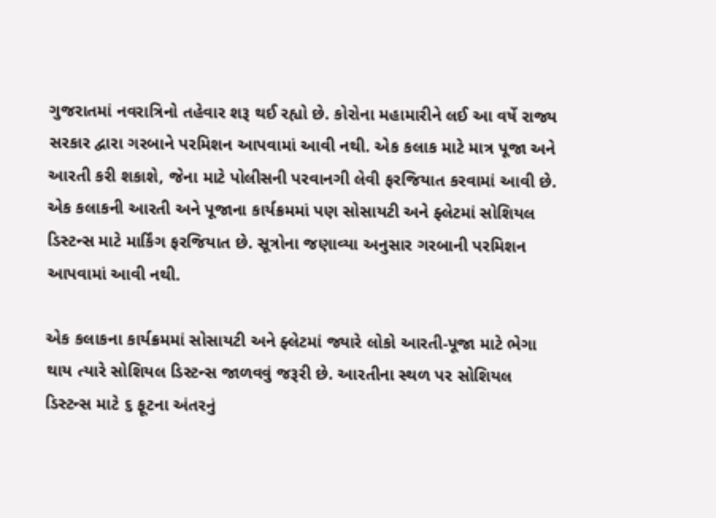ગુજરાતમાં નવરાત્રિનો તહેવાર શરૂ થઈ રહ્યો છે. કોરોના મહામારીને લઈ આ વર્ષે રાજ્ય સરકાર દ્વારા ગરબાને પરમિશન આપવામાં આવી નથી. એક કલાક માટે માત્ર પૂજા અને આરતી કરી શકાશે, જેના માટે પોલીસની પરવાનગી લેવી ફરજિયાત કરવામાં આવી છે. એક કલાકની આરતી અને પૂજાના કાર્યક્રમમાં પણ સોસાયટી અને ફ્લેટમાં સોશિયલ ડિસ્ટન્સ માટે માર્કિંગ ફરજિયાત છે. સૂત્રોના જણાવ્યા અનુસાર ગરબાની પરમિશન આપવામાં આવી નથી.

એક કલાકના કાર્યક્રમમાં સોસાયટી અને ફ્લેટમાં જ્યારે લોકો આરતી-પૂજા માટે ભેગા થાય ત્યારે સોશિયલ ડિસ્ટન્સ જાળવવું જરૂરી છે. આરતીના સ્થળ પર સોશિયલ ડિસ્ટન્સ માટે ૬ ફૂટના અંતરનું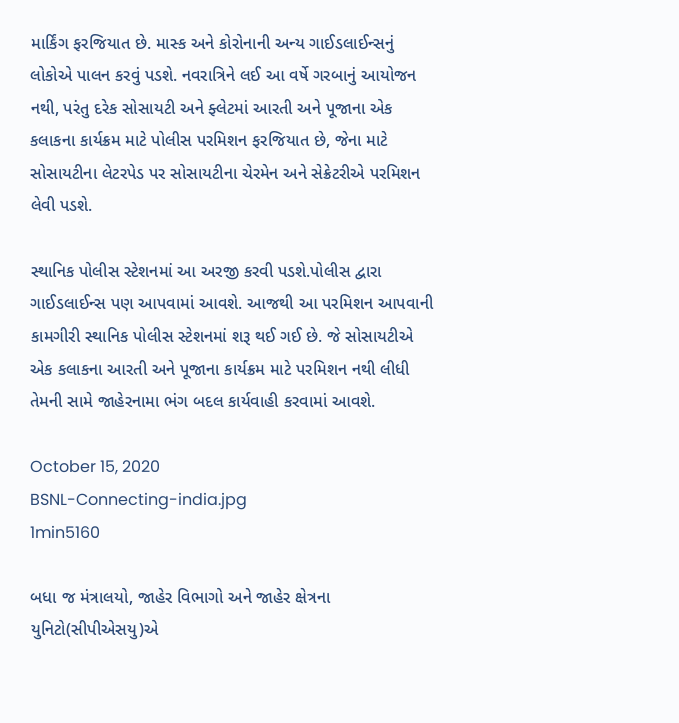માર્કિંગ ફરજિયાત છે. માસ્ક અને કોરોનાની અન્ય ગાઈડલાઈન્સનું લોકોએ પાલન કરવું પડશે. નવરાત્રિને લઈ આ વર્ષે ગરબાનું આયોજન નથી, પરંતુ દરેક સોસાયટી અને ફ્લેટમાં આરતી અને પૂજાના એક કલાકના કાર્યક્રમ માટે પોલીસ પરમિશન ફરજિયાત છે, જેના માટે સોસાયટીના લેટરપેડ પર સોસાયટીના ચેરમેન અને સેક્રેટરીએ પરમિશન લેવી પડશે.

સ્થાનિક પોલીસ સ્ટેશનમાં આ અરજી કરવી પડશે.પોલીસ દ્વારા ગાઈડલાઈન્સ પણ આપવામાં આવશે. આજથી આ પરમિશન આપવાની કામગીરી સ્થાનિક પોલીસ સ્ટેશનમાં શરૂ થઈ ગઈ છે. જે સોસાયટીએ એક કલાકના આરતી અને પૂજાના કાર્યક્રમ માટે પરમિશન નથી લીધી તેમની સામે જાહેરનામા ભંગ બદલ કાર્યવાહી કરવામાં આવશે.

October 15, 2020
BSNL-Connecting-india.jpg
1min5160

બધા જ મંત્રાલયો, જાહેર વિભાગો અને જાહેર ક્ષેત્રના યુનિટો(સીપીએસયુ)એ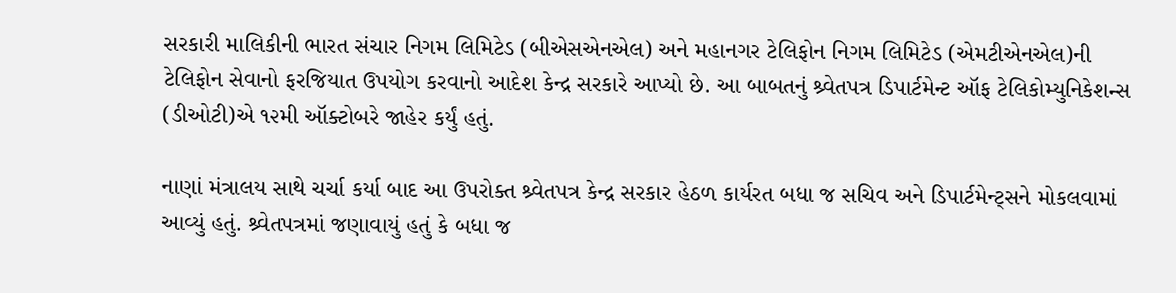સરકારી માલિકીની ભારત સંચાર નિગમ લિમિટેડ (બીએસએનએલ) અને મહાનગર ટેલિફોન નિગમ લિમિટેડ (એમટીએનએલ)ની ટેલિફોન સેવાનો ફરજિયાત ઉપયોગ કરવાનો આદેશ કેન્દ્ર સરકારે આપ્યો છે. આ બાબતનું શ્ર્વેતપત્ર ડિપાર્ટમેન્ટ ઑફ ટેલિકોમ્યુનિકેશન્સ (ડીઓટી)એ ૧૨મી ઑક્ટોબરે જાહેર કર્યું હતું.

નાણાં મંત્રાલય સાથે ચર્ચા કર્યા બાદ આ ઉપરોક્ત શ્ર્વેતપત્ર કેન્દ્ર સરકાર હેઠળ કાર્યરત બધા જ સચિવ અને ડિપાર્ટમેન્ટ્સને મોકલવામાં આવ્યું હતું. શ્ર્વેતપત્રમાં જણાવાયું હતું કે બધા જ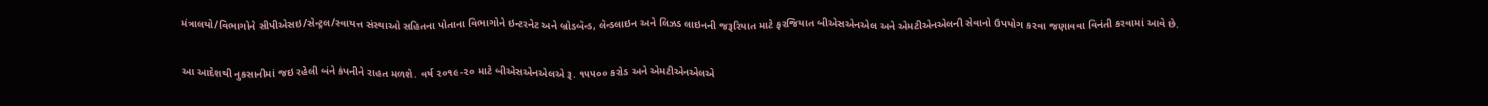મંત્રાલયો/વિભાગોને સીપીએસઇ/સેન્ટ્રલ/સ્વાયત્ત સંસ્થાઓ સહિતના પોતાના વિભાગોને ઇન્ટરનેટ અને બ્રોડબૅન્ડ, લૅન્ડલાઇન અને લિઝડ લાઇનની જરૂરિયાત માટે ફરજિયાત બીએસએનએલ અને એમટીએનએલની સેવાનો ઉપયોગ કરવા જણાવવા વિનંતી કરવામાં આવે છે.

આ આદેશથી નુકસાનીમાં જઇ રહેલી બંને કંપનીને રાહત મળશે. વર્ષ ૨૦૧૯-૨૦ માટે બીએસએનએલએ રૂ. ૧૫૫૦૦ કરોડ અને એમટીએનએલએ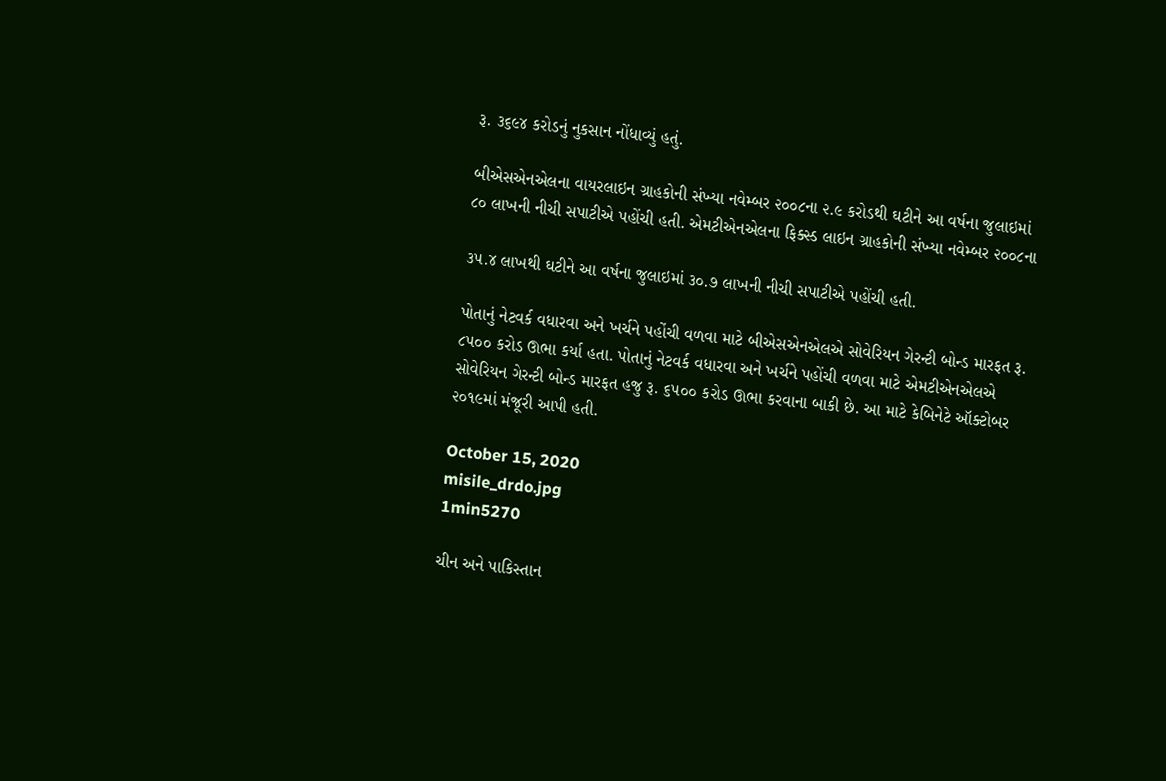રૂ. ૩૬૯૪ કરોડનું નુકસાન નોંધાવ્યું હતું.

બીએસએનએલના વાયરલાઇન ગ્રાહકોની સંખ્યા નવેમ્બર ૨૦૦૮ના ૨.૯ કરોડથી ઘટીને આ વર્ષના જુલાઇમાં ૮૦ લાખની નીચી સપાટીએ પહોંચી હતી. એમટીએનએલના ફિક્સ્ડ લાઇન ગ્રાહકોની સંખ્યા નવેમ્બર ૨૦૦૮ના

૩૫.૪ લાખથી ઘટીને આ વર્ષના જુલાઇમાં ૩૦.૭ લાખની નીચી સપાટીએ પહોંચી હતી.

પોતાનું નેટવર્ક વધારવા અને ખર્ચને પહોંચી વળવા માટે બીએસએનએલએ સોવેરિયન ગેરન્ટી બોન્ડ મારફત રૂ. ૮૫૦૦ કરોડ ઊભા કર્યા હતા. પોતાનું નેટવર્ક વધારવા અને ખર્ચને પહોંચી વળવા માટે એમટીએનએલએ સોવેરિયન ગેરન્ટી બોન્ડ મારફત હજુ રૂ. ૬૫૦૦ કરોડ ઊભા કરવાના બાકી છે. આ માટે કેબિનેટે ઑક્ટોબર ૨૦૧૯માં મંજૂરી આપી હતી.

October 15, 2020
misile_drdo.jpg
1min5270

ચીન અને પાકિસ્તાન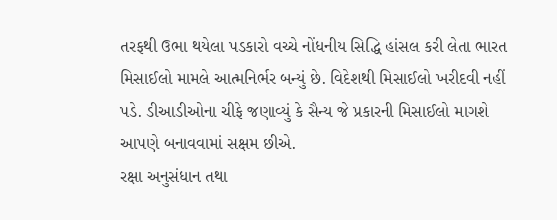તરફથી ઉભા થયેલા પડકારો વચ્ચે નોંધનીય સિદ્ધિ હાંસલ કરી લેતા ભારત મિસાઈલો મામલે આત્મનિર્ભર બન્યું છે. વિદેશથી મિસાઈલો ખરીદવી નહીં પડે. ડીઆડીઓના ચીફે જણાવ્યું કે સૈન્ય જે પ્રકારની મિસાઈલો માગશે આપણે બનાવવામાં સક્ષમ છીએ.
રક્ષા અનુસંધાન તથા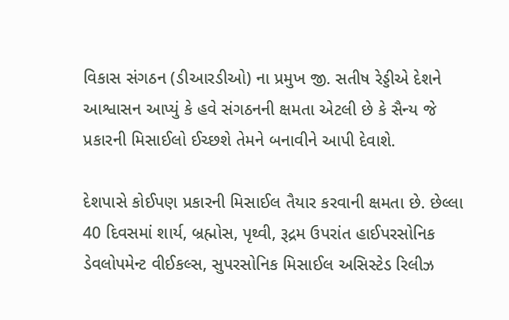વિકાસ સંગઠન (ડીઆરડીઓ) ના પ્રમુખ જી. સતીષ રેડ્ડીએ દેશને આશ્વાસન આપ્યું કે હવે સંગઠનની ક્ષમતા એટલી છે કે સૈન્ય જે પ્રકારની મિસાઈલો ઈચ્છશે તેમને બનાવીને આપી દેવાશે.

દેશપાસે કોઈપણ પ્રકારની મિસાઈલ તૈયાર કરવાની ક્ષમતા છે. છેલ્લા 40 દિવસમાં શાર્ય, બ્રહ્મોસ, પૃથ્વી, રૂદ્રમ ઉપરાંત હાઈપરસોનિક ડેવલોપમેન્ટ વીઈકલ્સ, સુપરસોનિક મિસાઈલ અસિસ્ટેડ રિલીઝ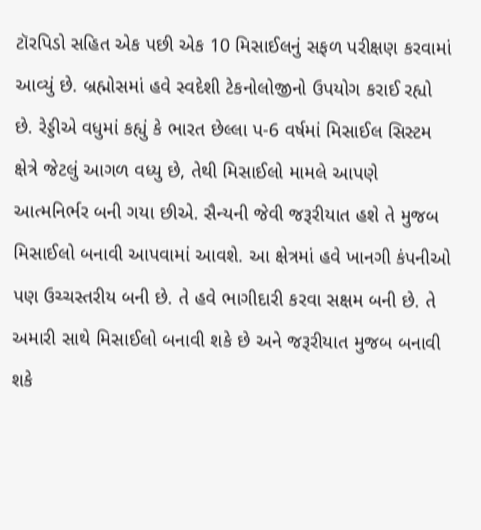ટૉરપિડો સહિત એક પછી એક 10 મિસાઈલનું સફળ પરીક્ષણ કરવામાં આવ્યું છે. બ્રહ્મોસમાં હવે સ્વદેશી ટેકનોલોજીનો ઉપયોગ કરાઈ રહ્યો છે. રેડ્ડીએ વધુમાં કહ્યું કે ભારત છેલ્લા પ-6 વર્ષમાં મિસાઈલ સિસ્ટમ ક્ષેત્રે જેટલું આગળ વધ્યુ છે, તેથી મિસાઈલો મામલે આપણે આત્મનિર્ભર બની ગયા છીએ. સૈન્યની જેવી જરૂરીયાત હશે તે મુજબ મિસાઈલો બનાવી આપવામાં આવશે. આ ક્ષેત્રમાં હવે ખાનગી કંપનીઓ પણ ઉચ્ચસ્તરીય બની છે. તે હવે ભાગીદારી કરવા સક્ષમ બની છે. તે અમારી સાથે મિસાઈલો બનાવી શકે છે અને જરૂરીયાત મુજબ બનાવી શકે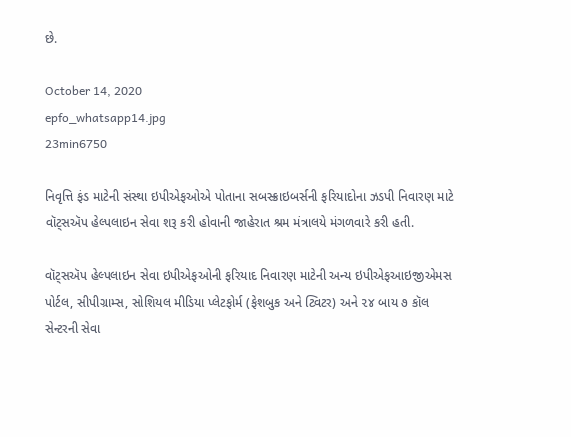છે.

October 14, 2020
epfo_whatsapp14.jpg
23min6750

નિવૃત્તિ ફંડ માટેની સંસ્થા ઇપીએફઓએ પોતાના સબસ્ક્રાઇબર્સની ફરિયાદોના ઝડપી નિવારણ માટે વૉટ્સઍપ હેલ્પલાઇન સેવા શરૂ કરી હોવાની જાહેરાત શ્રમ મંત્રાલયે મંગળવારે કરી હતી.

વૉટ્સઍપ હેલ્પલાઇન સેવા ઇપીએફઓની ફરિયાદ નિવારણ માટેની અન્ય ઇપીએફઆઇજીએમસ પોર્ટલ, સીપીગ્રામ્સ, સોશિયલ મીડિયા પ્લેટફોર્મ (ફેશબુક અને ટ્વિટર) અને ૨૪ બાય ૭ કૉલ સેન્ટરની સેવા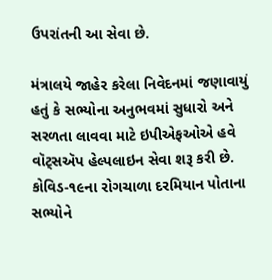ઉપરાંતની આ સેવા છે.

મંત્રાલયે જાહેર કરેલા નિવેદનમાં જણાવાયું હતું કે સભ્યોના અનુભવમાં સુધારો અને સરળતા લાવવા માટે ઇપીએફઓએ હવે વૉટ્સઍપ હેલ્પલાઇન સેવા શરૂ કરી છે. કોવિડ-૧૯ના રોગચાળા દરમિયાન પોતાના સભ્યોને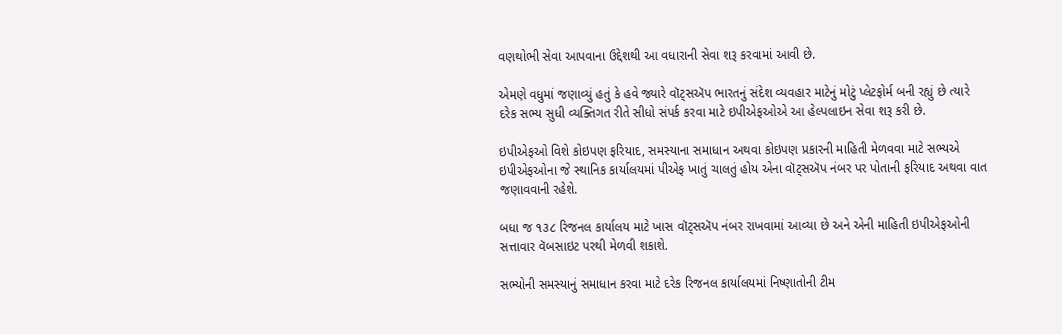વણથોભી સેવા આપવાના ઉદ્દેશથી આ વધારાની સેવા શરૂ કરવામાં આવી છે.

એમણે વધુમાં જણાવ્યું હતું કે હવે જ્યારે વૉટ્સઍપ ભારતનું સંદેશ વ્યવહાર માટેનું મોટું પ્લેટફોર્મ બની રહ્યું છે ત્યારે દરેક સભ્ય સુધી વ્યક્તિગત રીતે સીધો સંપર્ક કરવા માટે ઇપીએફઓએ આ હેલ્પલાઇન સેવા શરૂ કરી છે.

ઇપીએફઓ વિશે કોઇપણ ફરિયાદ, સમસ્યાના સમાધાન અથવા કોઇપણ પ્રકારની માહિતી મેળવવા માટે સભ્યએ ઇપીએફઓના જે સ્થાનિક કાર્યાલયમાં પીએફ ખાતું ચાલતું હોય એના વૉટ્સઍપ નંબર પર પોતાની ફરિયાદ અથવા વાત જણાવવાની રહેશે.

બધા જ ૧૩૮ રિજનલ કાર્યાલય માટે ખાસ વૉટ્સઍપ નંબર રાખવામાં આવ્યા છે અને એની માહિતી ઇપીએફઓની સત્તાવાર વૅબસાઇટ પરથી મેળવી શકાશે.

સભ્યોની સમસ્યાનું સમાધાન કરવા માટે દરેક રિજનલ કાર્યાલયમાં નિષ્ણાતોની ટીમ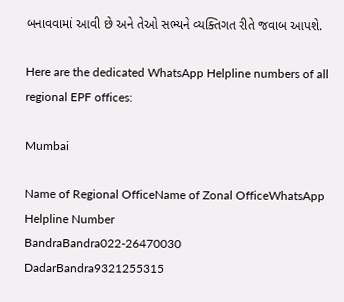બનાવવામાં આવી છે અને તેઓ સભ્યને વ્યક્તિગત રીતે જવાબ આપશે.

Here are the dedicated WhatsApp Helpline numbers of all regional EPF offices:

Mumbai

Name of Regional OfficeName of Zonal OfficeWhatsApp Helpline Number
BandraBandra022-26470030
DadarBandra9321255315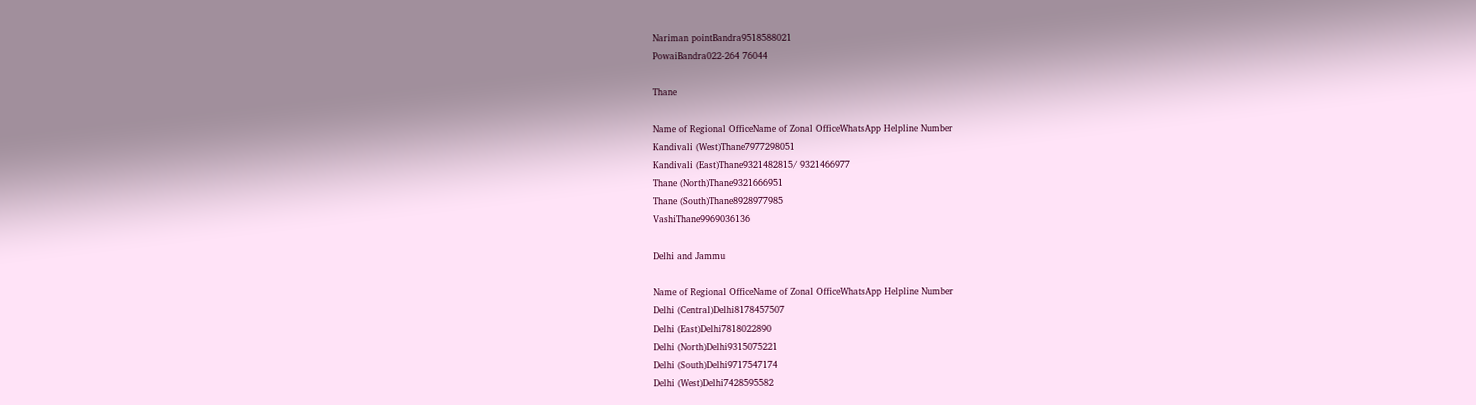Nariman pointBandra9518588021
PowaiBandra022-264 76044

Thane

Name of Regional OfficeName of Zonal OfficeWhatsApp Helpline Number
Kandivali (West)Thane7977298051
Kandivali (East)Thane9321482815/ 9321466977
Thane (North)Thane9321666951
Thane (South)Thane8928977985
VashiThane9969036136

Delhi and Jammu

Name of Regional OfficeName of Zonal OfficeWhatsApp Helpline Number
Delhi (Central)Delhi8178457507
Delhi (East)Delhi7818022890
Delhi (North)Delhi9315075221
Delhi (South)Delhi9717547174
Delhi (West)Delhi7428595582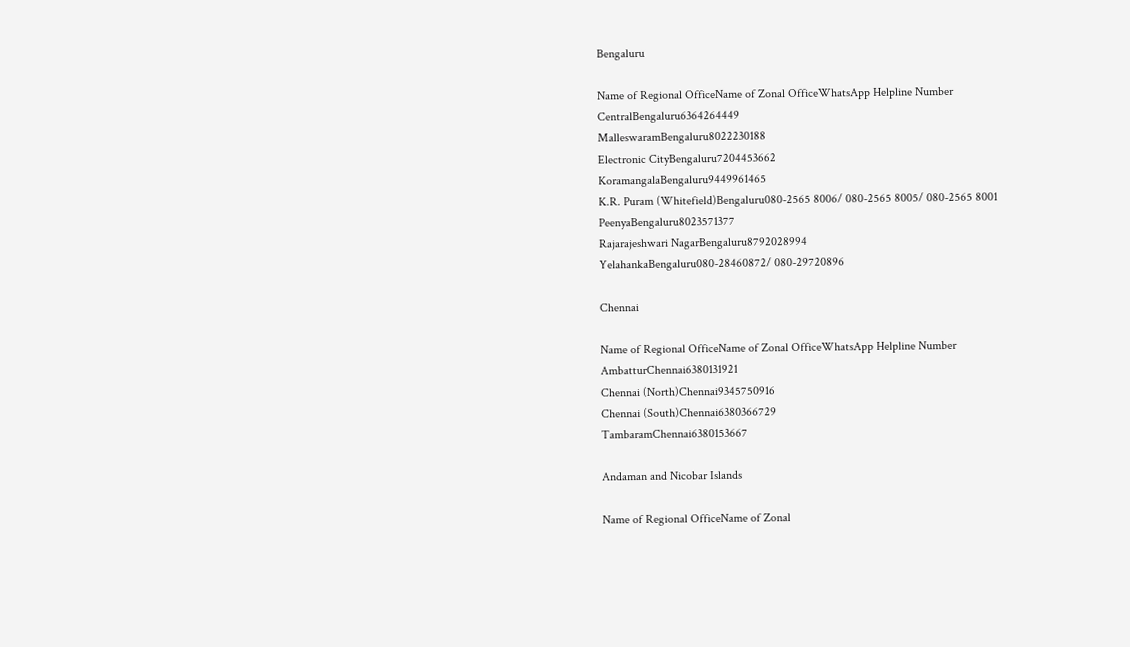Bengaluru

Name of Regional OfficeName of Zonal OfficeWhatsApp Helpline Number
CentralBengaluru6364264449
MalleswaramBengaluru8022230188
Electronic CityBengaluru7204453662
KoramangalaBengaluru9449961465
K.R. Puram (Whitefield)Bengaluru080-2565 8006/ 080-2565 8005/ 080-2565 8001
PeenyaBengaluru8023571377
Rajarajeshwari NagarBengaluru8792028994
YelahankaBengaluru080-28460872/ 080-29720896

Chennai

Name of Regional OfficeName of Zonal OfficeWhatsApp Helpline Number
AmbatturChennai6380131921
Chennai (North)Chennai9345750916
Chennai (South)Chennai6380366729
TambaramChennai6380153667

Andaman and Nicobar Islands

Name of Regional OfficeName of Zonal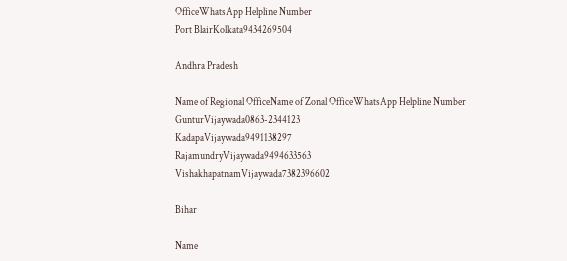OfficeWhatsApp Helpline Number
Port BlairKolkata9434269504

Andhra Pradesh

Name of Regional OfficeName of Zonal OfficeWhatsApp Helpline Number
GunturVijaywada0863-2344123
KadapaVijaywada9491138297
RajamundryVijaywada9494633563
VishakhapatnamVijaywada7382396602

Bihar

Name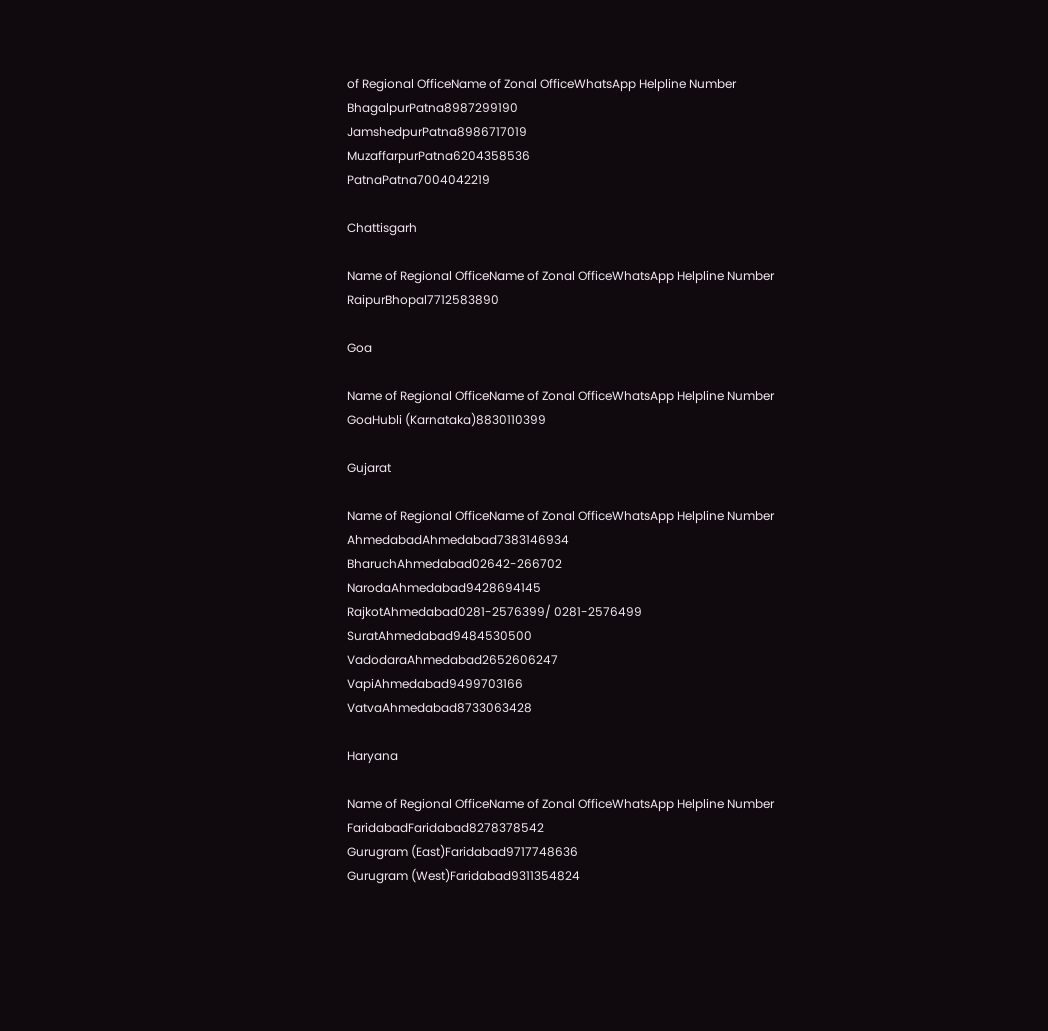of Regional OfficeName of Zonal OfficeWhatsApp Helpline Number
BhagalpurPatna8987299190
JamshedpurPatna8986717019
MuzaffarpurPatna6204358536
PatnaPatna7004042219

Chattisgarh

Name of Regional OfficeName of Zonal OfficeWhatsApp Helpline Number
RaipurBhopal7712583890

Goa

Name of Regional OfficeName of Zonal OfficeWhatsApp Helpline Number
GoaHubli (Karnataka)8830110399

Gujarat

Name of Regional OfficeName of Zonal OfficeWhatsApp Helpline Number
AhmedabadAhmedabad7383146934
BharuchAhmedabad02642-266702
NarodaAhmedabad9428694145
RajkotAhmedabad0281-2576399/ 0281-2576499
SuratAhmedabad9484530500
VadodaraAhmedabad2652606247
VapiAhmedabad9499703166
VatvaAhmedabad8733063428

Haryana

Name of Regional OfficeName of Zonal OfficeWhatsApp Helpline Number
FaridabadFaridabad8278378542
Gurugram (East)Faridabad9717748636
Gurugram (West)Faridabad9311354824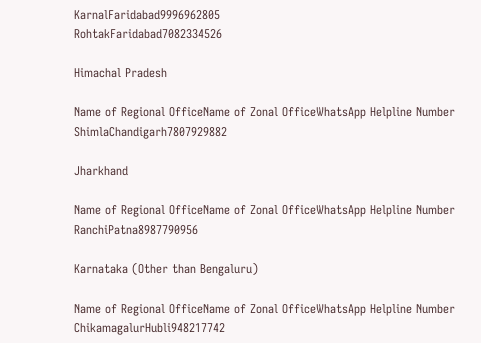KarnalFaridabad9996962805
RohtakFaridabad7082334526

Himachal Pradesh

Name of Regional OfficeName of Zonal OfficeWhatsApp Helpline Number
ShimlaChandigarh7807929882

Jharkhand

Name of Regional OfficeName of Zonal OfficeWhatsApp Helpline Number
RanchiPatna8987790956

Karnataka (Other than Bengaluru)

Name of Regional OfficeName of Zonal OfficeWhatsApp Helpline Number
ChikamagalurHubli948217742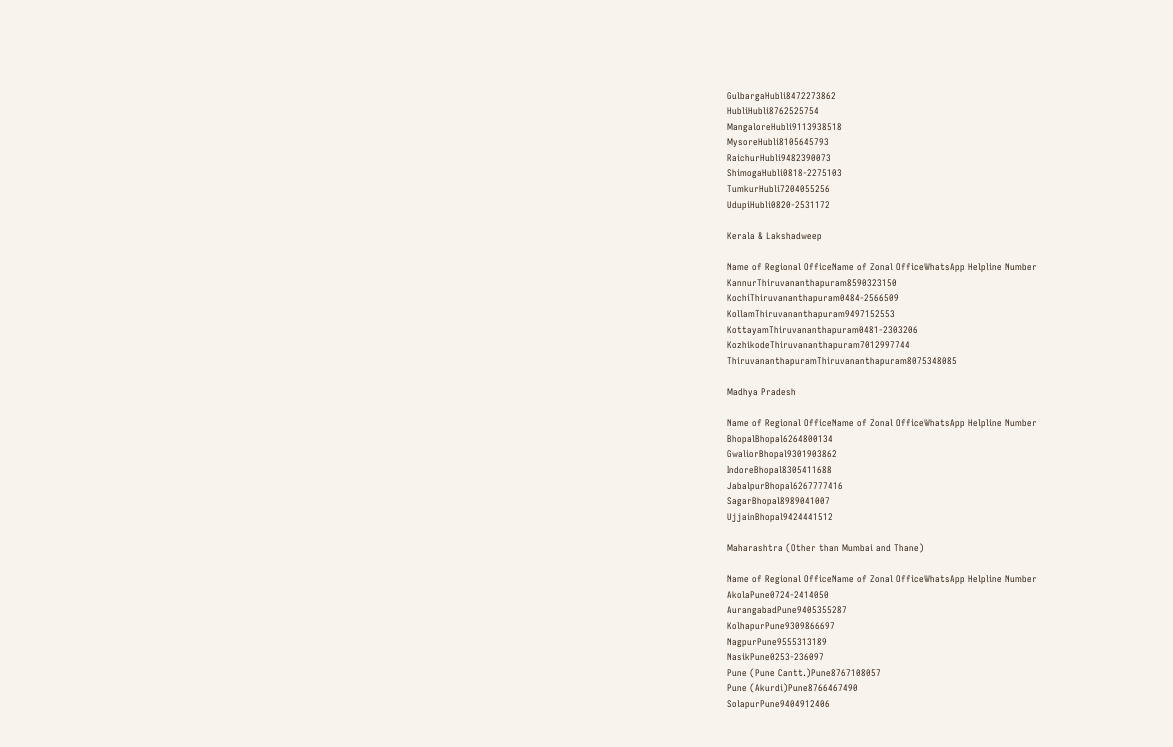GulbargaHubli8472273862
HubliHubli8762525754
MangaloreHubli9113938518
MysoreHubli8105645793
RaichurHubli9482390073
ShimogaHubli0818-2275103
TumkurHubli7204055256
UdupiHubli0820-2531172

Kerala & Lakshadweep

Name of Regional OfficeName of Zonal OfficeWhatsApp Helpline Number
KannurThiruvananthapuram8590323150
KochiThiruvananthapuram0484-2566509
KollamThiruvananthapuram9497152553
KottayamThiruvananthapuram0481-2303206
KozhikodeThiruvananthapuram7012997744
ThiruvananthapuramThiruvananthapuram8075348085

Madhya Pradesh

Name of Regional OfficeName of Zonal OfficeWhatsApp Helpline Number
BhopalBhopal6264800134
GwaliorBhopal9301903862
IndoreBhopal8305411688
JabalpurBhopal6267777416
SagarBhopal8989041007
UjjainBhopal9424441512

Maharashtra (Other than Mumbai and Thane)

Name of Regional OfficeName of Zonal OfficeWhatsApp Helpline Number
AkolaPune0724-2414050
AurangabadPune9405355287
KolhapurPune9309866697
NagpurPune9555313189
NasikPune0253-236097
Pune (Pune Cantt.)Pune8767108057
Pune (Akurdi)Pune8766467490
SolapurPune9404912406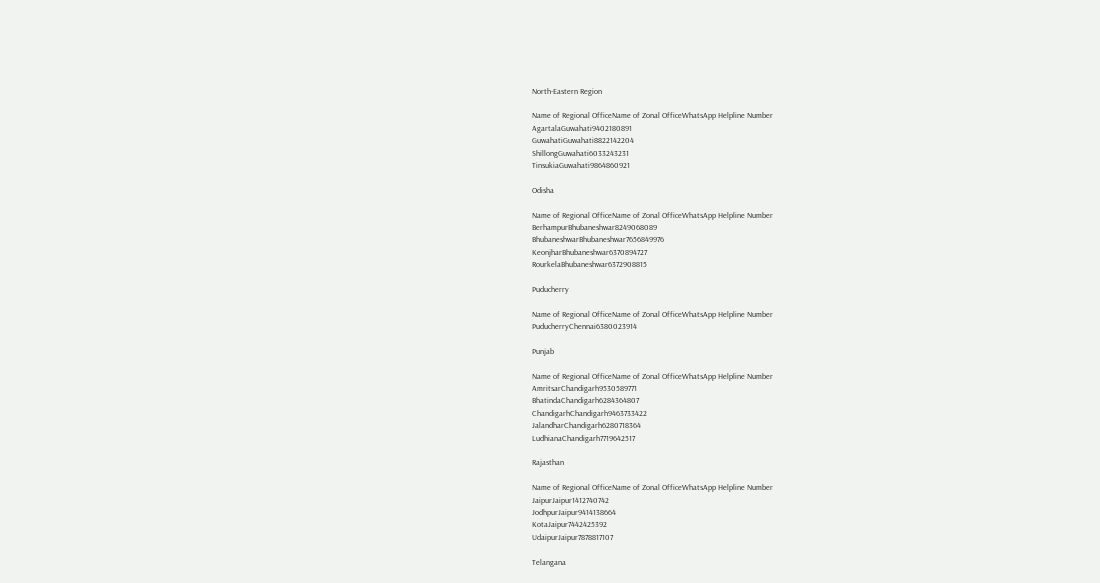North-Eastern Region

Name of Regional OfficeName of Zonal OfficeWhatsApp Helpline Number
AgartalaGuwahati9402180891
GuwahatiGuwahati8822142204
ShillongGuwahati6033243231
TinsukiaGuwahati9864860921

Odisha

Name of Regional OfficeName of Zonal OfficeWhatsApp Helpline Number
BerhampurBhubaneshwar8249068089
BhubaneshwarBhubaneshwar7656849976
KeonjharBhubaneshwar6370894727
RourkelaBhubaneshwar6372908815

Puducherry

Name of Regional OfficeName of Zonal OfficeWhatsApp Helpline Number
PuducherryChennai6380023914

Punjab

Name of Regional OfficeName of Zonal OfficeWhatsApp Helpline Number
AmritsarChandigarh9530589771
BhatindaChandigarh6284364807
ChandigarhChandigarh9463733422
JalandharChandigarh6280718364
LudhianaChandigarh7719642517

Rajasthan

Name of Regional OfficeName of Zonal OfficeWhatsApp Helpline Number
JaipurJaipur1412740742
JodhpurJaipur9414138664
KotaJaipur7442425392
UdaipurJaipur7878817107

Telangana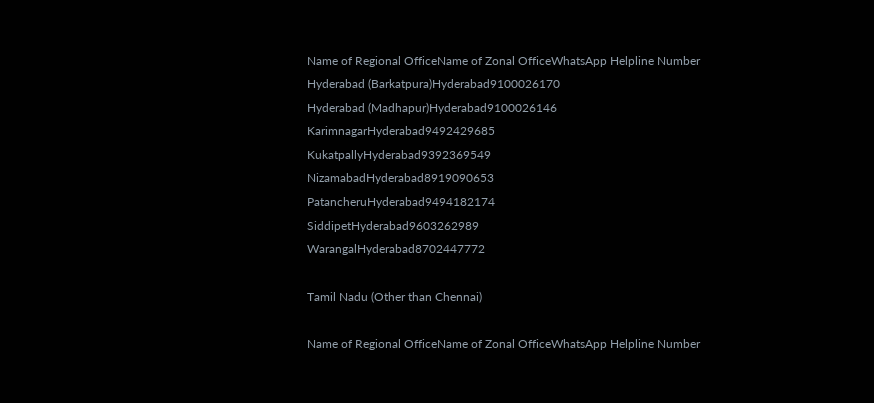Name of Regional OfficeName of Zonal OfficeWhatsApp Helpline Number
Hyderabad (Barkatpura)Hyderabad9100026170
Hyderabad (Madhapur)Hyderabad9100026146
KarimnagarHyderabad9492429685
KukatpallyHyderabad9392369549
NizamabadHyderabad8919090653
PatancheruHyderabad9494182174
SiddipetHyderabad9603262989
WarangalHyderabad8702447772

Tamil Nadu (Other than Chennai)

Name of Regional OfficeName of Zonal OfficeWhatsApp Helpline Number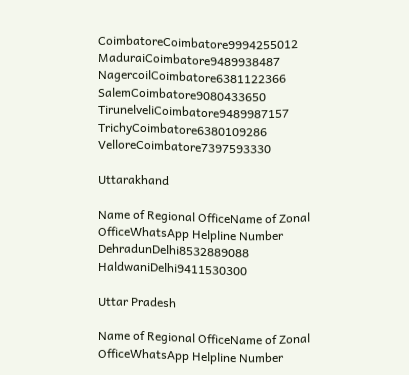CoimbatoreCoimbatore9994255012
MaduraiCoimbatore9489938487
NagercoilCoimbatore6381122366
SalemCoimbatore9080433650
TirunelveliCoimbatore9489987157
TrichyCoimbatore6380109286
VelloreCoimbatore7397593330

Uttarakhand

Name of Regional OfficeName of Zonal OfficeWhatsApp Helpline Number
DehradunDelhi8532889088
HaldwaniDelhi9411530300

Uttar Pradesh

Name of Regional OfficeName of Zonal OfficeWhatsApp Helpline Number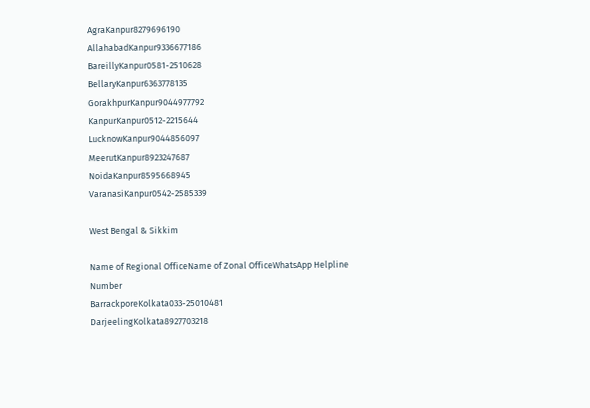AgraKanpur8279696190
AllahabadKanpur9336677186
BareillyKanpur0581-2510628
BellaryKanpur6363778135
GorakhpurKanpur9044977792
KanpurKanpur0512-2215644
LucknowKanpur9044856097
MeerutKanpur8923247687
NoidaKanpur8595668945
VaranasiKanpur0542-2585339

West Bengal & Sikkim

Name of Regional OfficeName of Zonal OfficeWhatsApp Helpline Number
BarrackporeKolkata033-25010481
DarjeelingKolkata8927703218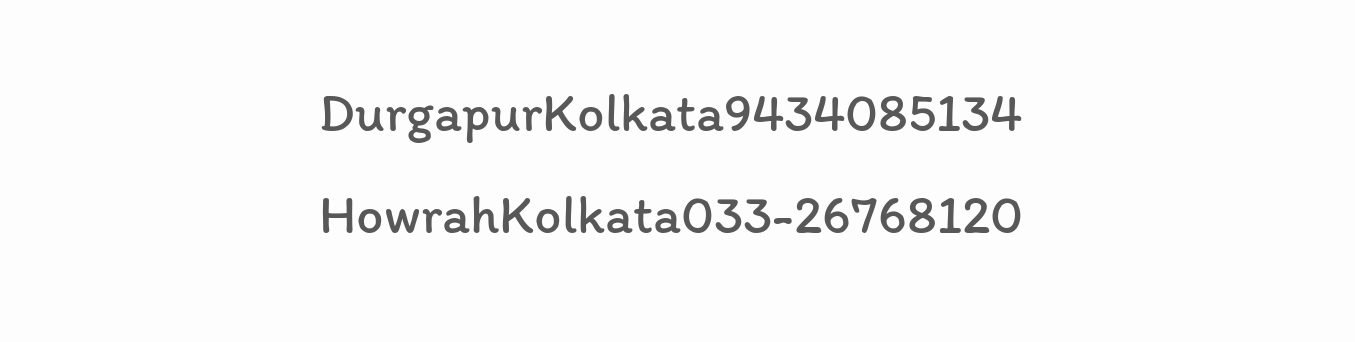DurgapurKolkata9434085134
HowrahKolkata033-26768120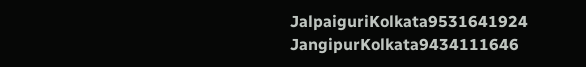JalpaiguriKolkata9531641924
JangipurKolkata9434111646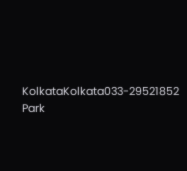KolkataKolkata033-29521852
Park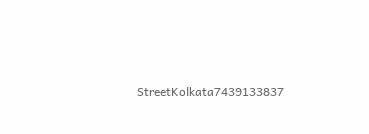StreetKolkata7439133837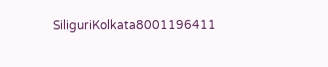SiliguriKolkata8001196411